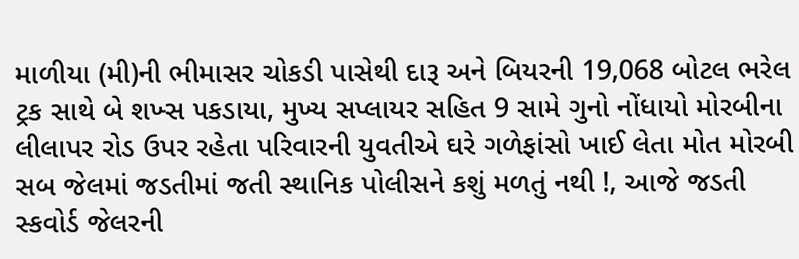માળીયા (મી)ની ભીમાસર ચોકડી પાસેથી દારૂ અને બિયરની 19,068 બોટલ ભરેલ ટ્રક સાથે બે શખ્સ પકડાયા, મુખ્ય સપ્લાયર સહિત 9 સામે ગુનો નોંધાયો મોરબીના લીલાપર રોડ ઉપર રહેતા પરિવારની યુવતીએ ઘરે ગળેફાંસો ખાઈ લેતા મોત મોરબી સબ જેલમાં જડતીમાં જતી સ્થાનિક પોલીસને કશું મળતું નથી !, આજે જડતી સ્કવોર્ડ જેલરની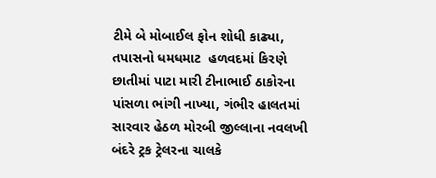ટીમે બે મોબાઈલ ફોન શોધી કાઢ્યા, તપાસનો ધમધમાટ  હળવદમાં કિરણે છાતીમાં પાટા મારી ટીનાભાઈ ઠાકોરના પાંસળા ભાંગી નાખ્યા, ગંભીર હાલતમાં સારવાર હેઠળ મોરબી જીલ્લાના નવલખી બંદરે ટ્રક ટ્રેલરના ચાલકે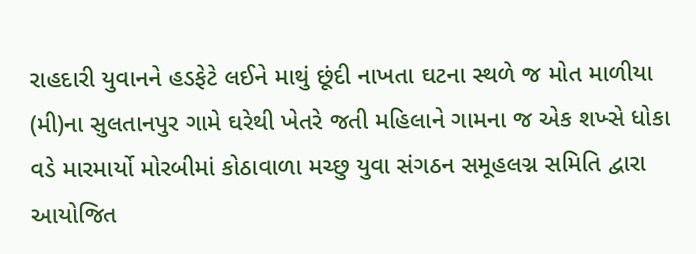રાહદારી યુવાનને હડફેટે લઈને માથું છૂંદી નાખતા ઘટના સ્થળે જ મોત માળીયા (મી)ના સુલતાનપુર ગામે ઘરેથી ખેતરે જતી મહિલાને ગામના જ એક શખ્સે ધોકા વડે મારમાર્યો મોરબીમાં કોઠાવાળા મચ્છુ યુવા સંગઠન સમૂહલગ્ન સમિતિ દ્વારા આયોજિત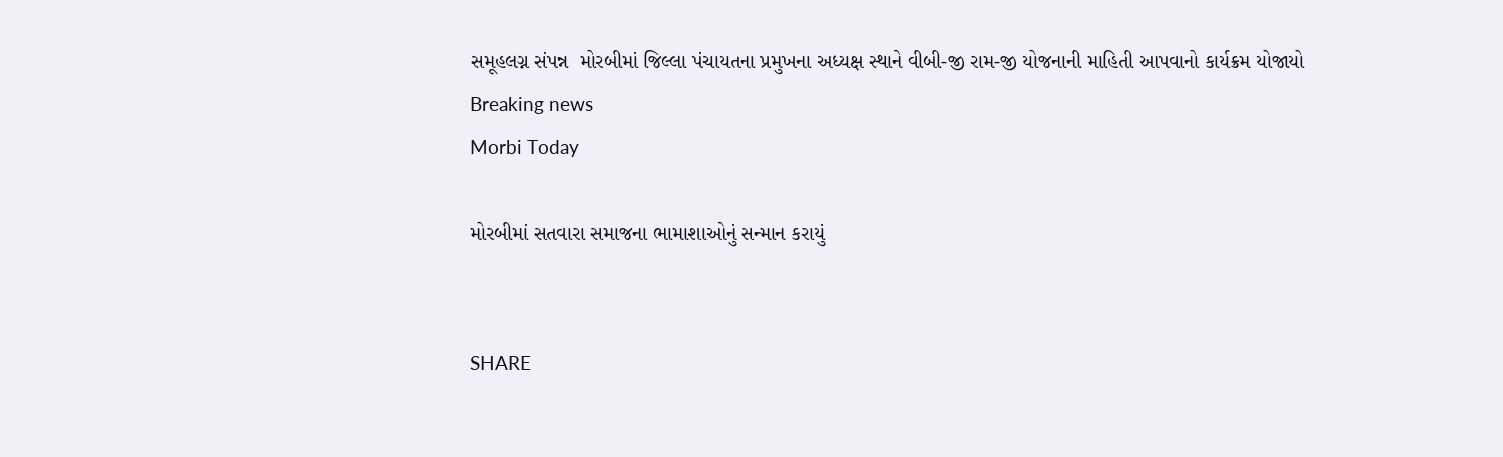સમૂહલગ્ન સંપન્ન  મોરબીમાં જિલ્લા પંચાયતના પ્રમુખના અધ્યક્ષ સ્થાને વીબી-જી રામ-જી યોજનાની માહિતી આપવાનો કાર્યક્રમ યોજાયો
Breaking news
Morbi Today

મોરબીમાં સતવારા સમાજના ભામાશાઓનું સન્માન કરાયું


SHARE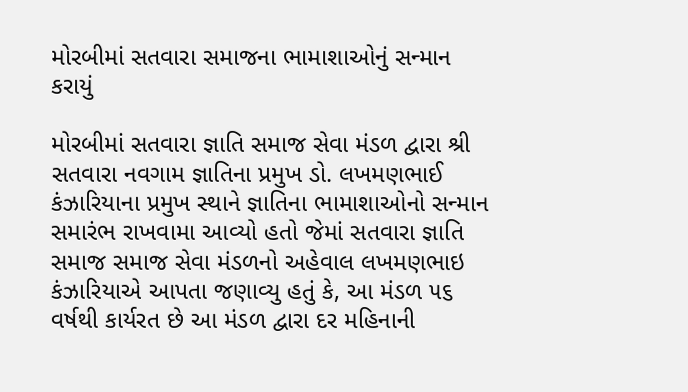મોરબીમાં સતવારા સમાજના ભામાશાઓનું સન્માન કરાયું

મોરબીમાં સતવારા જ્ઞાતિ સમાજ સેવા મંડળ દ્વારા શ્રી સતવારા નવગામ જ્ઞાતિના પ્રમુખ ડો. લખમણભાઈ કંઝારિયાના પ્રમુખ સ્થાને જ્ઞાતિના ભામાશાઓનો સન્માન સમારંભ રાખવામા આવ્યો હતો જેમાં સતવારા જ્ઞાતિ સમાજ સમાજ સેવા મંડળનો અહેવાલ લખમણભાઇ કંઝારિયાએ આપતા જણાવ્યુ હતું કે, આ મંડળ ૫૬ વર્ષથી કાર્યરત છે આ મંડળ દ્વારા દર મહિનાની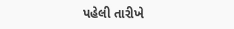પહેલી તારીખે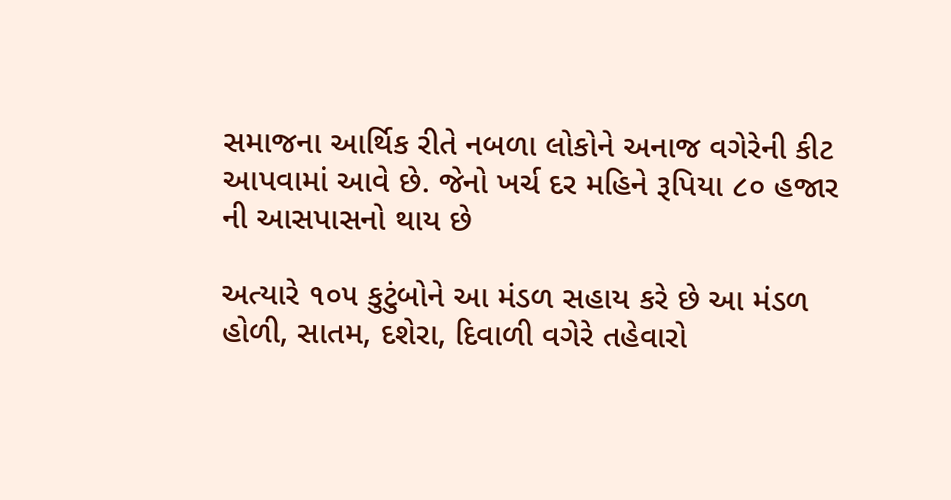સમાજના આર્થિક રીતે નબળા લોકોને અનાજ વગેરેની કીટ આપવામાં આવે છે. જેનો ખર્ચ દર મહિને રૂપિયા ૮૦ હજાર ની આસપાસનો થાય છે

અત્યારે ૧૦૫ કુટુંબોને આ મંડળ સહાય કરે છે આ મંડળ હોળી, સાતમ, દશેરા, દિવાળી વગેરે તહેવારો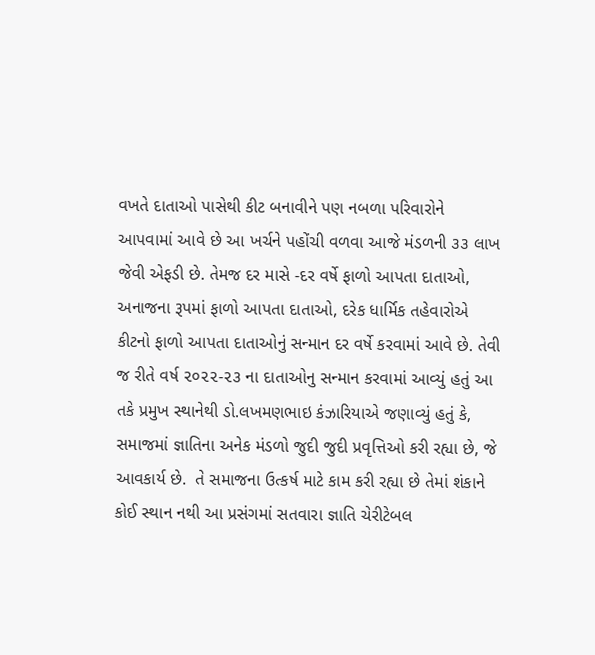વખતે દાતાઓ પાસેથી કીટ બનાવીને પણ નબળા પરિવારોને આપવામાં આવે છે આ ખર્ચને પહોંચી વળવા આજે મંડળની ૩૩ લાખ જેવી એફડી છે. તેમજ દર માસે -દર વર્ષે ફાળો આપતા દાતાઓ, અનાજના રૂપમાં ફાળો આપતા દાતાઓ, દરેક ધાર્મિક તહેવારોએ  કીટનો ફાળો આપતા દાતાઓનું સન્માન દર વર્ષે કરવામાં આવે છે. તેવી જ રીતે વર્ષ ૨૦૨૨-૨૩ ના દાતાઓનુ સન્માન કરવામાં આવ્યું હતું આ તકે પ્રમુખ સ્થાનેથી ડો.લખમણભાઇ કંઝારિયાએ જણાવ્યું હતું કે, સમાજમાં જ્ઞાતિના અનેક મંડળો જુદી જુદી પ્રવૃત્તિઓ કરી રહ્યા છે, જે આવકાર્ય છે.  તે સમાજના ઉત્કર્ષ માટે કામ કરી રહ્યા છે તેમાં શંકાને કોઈ સ્થાન નથી આ પ્રસંગમાં સતવારા જ્ઞાતિ ચેરીટેબલ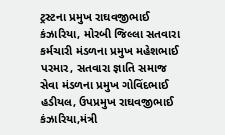ટ્રસ્ટના પ્રમુખ રાઘવજીભાઈ કંઝારિયા, મોરબી જિલ્લા સતવારા કર્મચારી મંડળના પ્રમુખ મહેશભાઈ પરમાર, સતવારા જ્ઞાતિ સમાજ સેવા મંડળના પ્રમુખ ગોવિંદભાઈ હડીયલ, ઉપપ્રમુખ રાઘવજીભાઈ કંઝારિયા,મંત્રી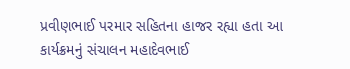પ્રવીણભાઈ પરમાર સહિતના હાજર રહ્યા હતા આ કાર્યક્રમનું સંચાલન મહાદેવભાઈ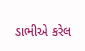ડાભીએ કરેલ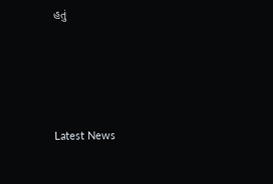હતું






Latest News